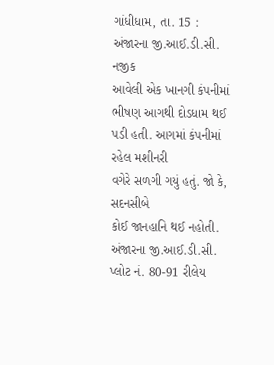ગાંધીધામ, તા. 15 : અંજારના જી.આઈ.ડી.સી. નજીક
આવેલી એક ખાનગી કંપનીમાં ભીષણ આગથી દોડધામ થઈ પડી હતી. આગમાં કંપનીમાં રહેલ મશીનરી
વગેરે સળગી ગયું હતું. જો કે, સદનસીબે
કોઈ જાનહાનિ થઈ નહોતી. અંજારના જી.આઈ.ડી.સી. પ્લોટ નં. 80-91 રીલેય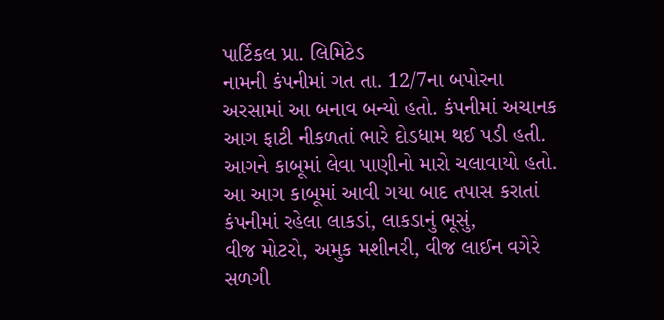પાર્ટિકલ પ્રા. લિમિટેડ
નામની કંપનીમાં ગત તા. 12/7ના બપોરના
અરસામાં આ બનાવ બન્યો હતો. કંપનીમાં અચાનક આગ ફાટી નીકળતાં ભારે દોડધામ થઈ પડી હતી.
આગને કાબૂમાં લેવા પાણીનો મારો ચલાવાયો હતો. આ આગ કાબૂમાં આવી ગયા બાદ તપાસ કરાતાં
કંપનીમાં રહેલા લાકડાં, લાકડાનું ભૂસું,
વીજ મોટરો, અમુક મશીનરી, વીજ લાઈન વગેરે સળગી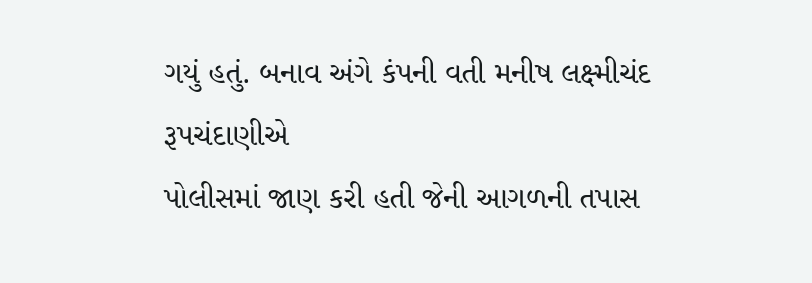ગયું હતું. બનાવ અંગે કંપની વતી મનીષ લક્ષ્મીચંદ રૂપચંદાણીએ
પોલીસમાં જાણ કરી હતી જેની આગળની તપાસ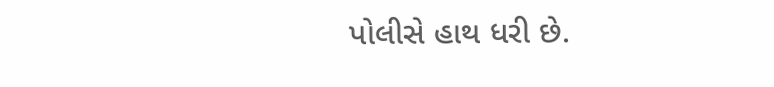પોલીસે હાથ ધરી છે.